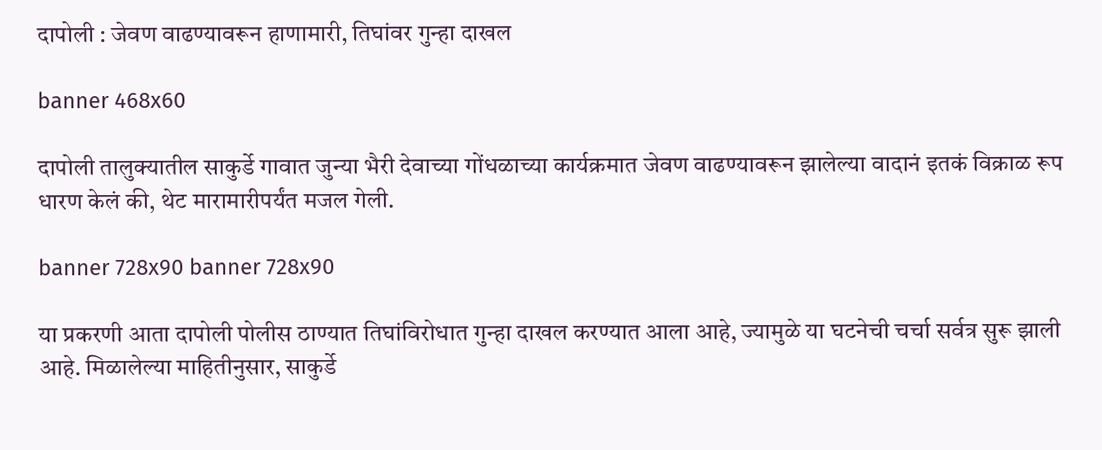दापोली : जेवण वाढण्यावरून हाणामारी, तिघांवर गुन्हा दाखल

banner 468x60

दापोली तालुक्यातील साकुर्डे गावात जुन्या भैरी देवाच्या गोंधळाच्या कार्यक्रमात जेवण वाढण्यावरून झालेल्या वादानं इतकं विक्राळ रूप धारण केलं की, थेट मारामारीपर्यंत मजल गेली.

banner 728x90 banner 728x90

या प्रकरणी आता दापोली पोलीस ठाण्यात तिघांविरोधात गुन्हा दाखल करण्यात आला आहे, ज्यामुळे या घटनेची चर्चा सर्वत्र सुरू झाली आहे. मिळालेल्या माहितीनुसार, साकुर्डे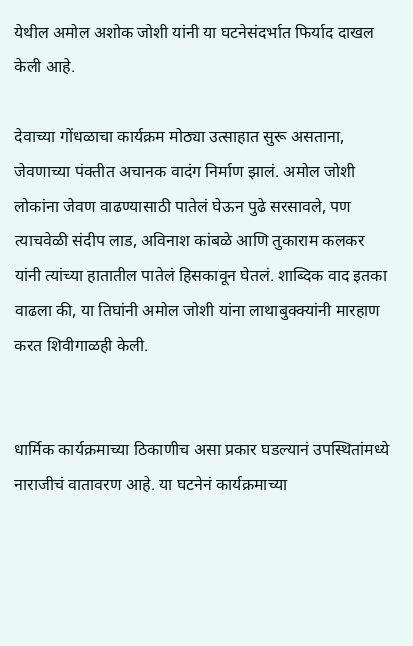येथील अमोल अशोक जोशी यांनी या घटनेसंदर्भात फिर्याद दाखल केली आहे.

देवाच्या गोंधळाचा कार्यक्रम मोठ्या उत्साहात सुरू असताना, जेवणाच्या पंक्तीत अचानक वादंग निर्माण झालं. अमोल जोशी लोकांना जेवण वाढण्यासाठी पातेलं घेऊन पुढे सरसावले, पण त्याचवेळी संदीप लाड, अविनाश कांबळे आणि तुकाराम कलकर यांनी त्यांच्या हातातील पातेलं हिसकावून घेतलं. शाब्दिक वाद इतका वाढला की, या तिघांनी अमोल जोशी यांना लाथाबुक्क्यांनी मारहाण करत शिवीगाळही केली.


धार्मिक कार्यक्रमाच्या ठिकाणीच असा प्रकार घडल्यानं उपस्थितांमध्ये नाराजीचं वातावरण आहे. या घटनेनं कार्यक्रमाच्या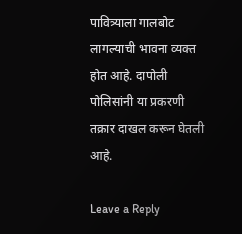पावित्र्याला गालबोट लागल्याची भावना व्यक्त होत आहे. दापोली पोलिसांनी या प्रकरणी तक्रार दाखल करून घेतली आहे.

Leave a Reply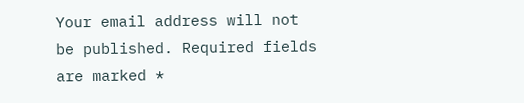Your email address will not be published. Required fields are marked *